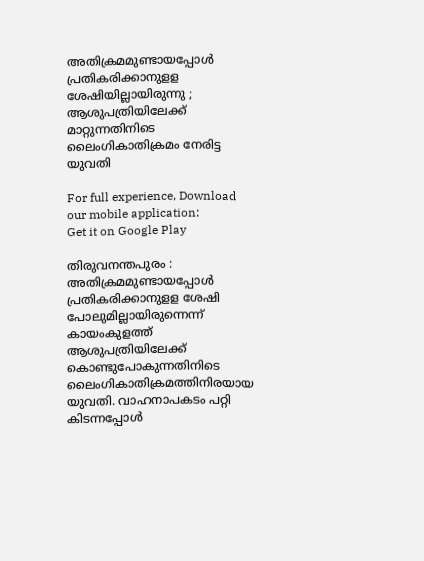അതിക്രമമുണ്ടായപ്പോള്‍ പ്രതികരിക്കാനുളള ശേഷിയില്ലായിരുന്നു ; ആശുപത്രിയിലേക്ക് മാറ്റുന്നതിനിടെ ലൈംഗികാതിക്രമം നേരിട്ട യുവതി

For full experience, Download our mobile application:
Get it on Google Play

തിരുവനന്തപുരം : അതിക്രമമുണ്ടായപ്പോള്‍ പ്രതികരിക്കാനുളള ശേഷി പോലുമില്ലായിരുന്നെന്ന് കായംകുളത്ത് ആശുപത്രിയിലേക്ക് കൊണ്ടുപോകുന്നതിനിടെ ലൈംഗികാതിക്രമത്തിനിരയായ യുവതി. വാഹനാപകടം പറ്റി കിടന്നപ്പോള്‍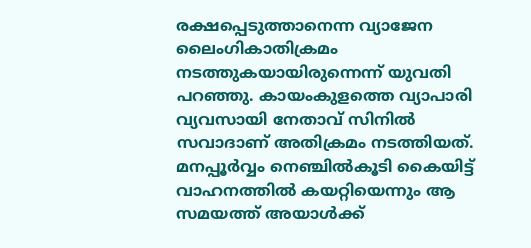രക്ഷപ്പെടുത്താനെന്ന വ്യാജേന ലൈംഗികാതിക്രമം നടത്തുകയായിരുന്നെന്ന് യുവതി പറഞ്ഞു. കായംകുളത്തെ വ്യാപാരി വ്യവസായി നേതാവ് സിനില്‍ സവാദാണ് അതിക്രമം നടത്തിയത്. മനപ്പൂര്‍വ്വം നെഞ്ചില്‍കൂടി കൈയിട്ട് വാഹനത്തില്‍ കയറ്റിയെന്നും ആ സമയത്ത് അയാള്‍ക്ക്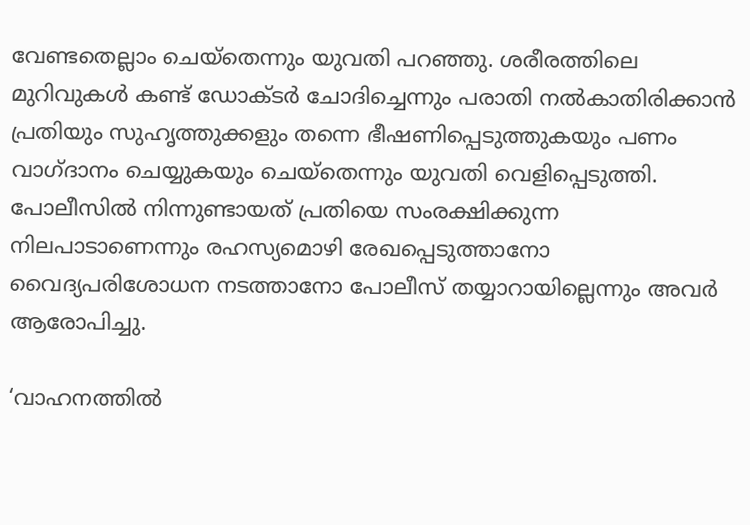വേണ്ടതെല്ലാം ചെയ്‌തെന്നും യുവതി പറഞ്ഞു. ശരീരത്തിലെ മുറിവുകള്‍ കണ്ട് ഡോക്ടര്‍ ചോദിച്ചെന്നും പരാതി നല്‍കാതിരിക്കാന്‍ പ്രതിയും സുഹൃത്തുക്കളും തന്നെ ഭീഷണിപ്പെടുത്തുകയും പണം വാഗ്ദാനം ചെയ്യുകയും ചെയ്‌തെന്നും യുവതി വെളിപ്പെടുത്തി. പോലീസില്‍ നിന്നുണ്ടായത് പ്രതിയെ സംരക്ഷിക്കുന്ന നിലപാടാണെന്നും രഹസ്യമൊഴി രേഖപ്പെടുത്താനോ വൈദ്യപരിശോധന നടത്താനോ പോലീസ് തയ്യാറായില്ലെന്നും അവര്‍ ആരോപിച്ചു.

‘വാഹനത്തില്‍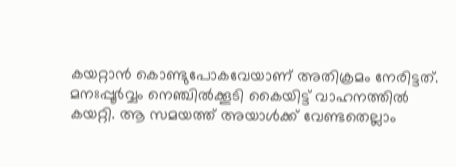കയറ്റാന്‍ കൊണ്ടുപോകവേയാണ് അതിക്രമം നേരിട്ടത്. മനഃപ്പൂര്‍വ്വം നെഞ്ചില്‍ക്കൂടി കൈയിട്ട് വാഹനത്തില്‍ കയറ്റി. ആ സമയത്ത് അയാള്‍ക്ക് വേണ്ടതെല്ലാം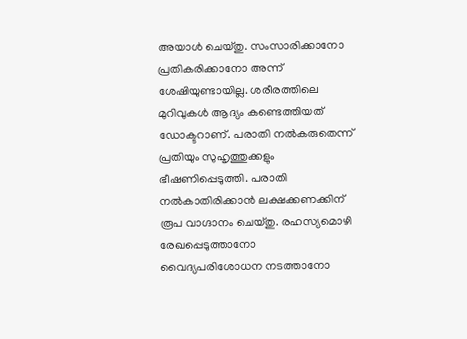അയാള്‍ ചെയ്തു. സംസാരിക്കാനോ പ്രതികരിക്കാനോ അന്ന് ശേഷിയുണ്ടായില്ല. ശരീരത്തിലെ മുറിവുകള്‍ ആദ്യം കണ്ടെത്തിയത് ഡോക്ടറാണ്. പരാതി നല്‍കരുതെന്ന് പ്രതിയും സുഹൃത്തുക്കളും ഭീഷണിപ്പെടുത്തി. പരാതി നല്‍കാതിരിക്കാന്‍ ലക്ഷക്കണക്കിന് രൂപ വാഗ്ദാനം ചെയ്തു. രഹസ്യമൊഴി രേഖപ്പെടുത്താനോ വൈദ്യപരിശോധന നടത്താനോ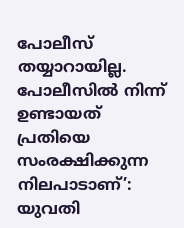പോലീസ് തയ്യാറായില്ല. പോലീസില്‍ നിന്ന് ഉണ്ടായത് പ്രതിയെ സംരക്ഷിക്കുന്ന നിലപാടാണ്’: യുവതി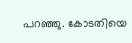പറഞ്ഞു. കോടതിയെ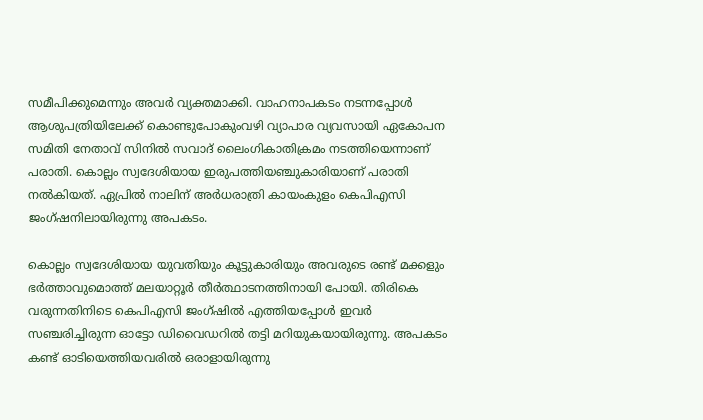സമീപിക്കുമെന്നും അവര്‍ വ്യക്തമാക്കി. വാഹനാപകടം നടന്നപ്പോൾ ആശുപത്രിയിലേക്ക് കൊണ്ടുപോകുംവഴി വ്യാപാര വ്യവസായി ഏകോപന സമിതി നേതാവ് സിനില്‍ സവാദ് ലൈംഗികാതിക്രമം നടത്തിയെന്നാണ് പരാതി. കൊല്ലം സ്വദേശിയായ ഇരുപത്തിയഞ്ചുകാരിയാണ് പരാതി നല്‍കിയത്. ഏപ്രില്‍ നാലിന് അര്‍ധരാത്രി കായംകുളം കെപിഎസി ജംഗ്ഷനിലായിരുന്നു അപകടം.

കൊല്ലം സ്വദേശിയായ യുവതിയും കൂട്ടുകാരിയും അവരുടെ രണ്ട് മക്കളും ഭര്‍ത്താവുമൊത്ത് മലയാറ്റൂര്‍ തീര്‍ത്ഥാടനത്തിനായി പോയി. തിരികെ വരുന്നതിനിടെ കെപിഎസി ജംഗ്ഷില്‍ എത്തിയപ്പോള്‍ ഇവര്‍ സഞ്ചരിച്ചിരുന്ന ഓട്ടോ ഡിവൈഡറില്‍ തട്ടി മറിയുകയായിരുന്നു. അപകടം കണ്ട് ഓടിയെത്തിയവരില്‍ ഒരാളായിരുന്നു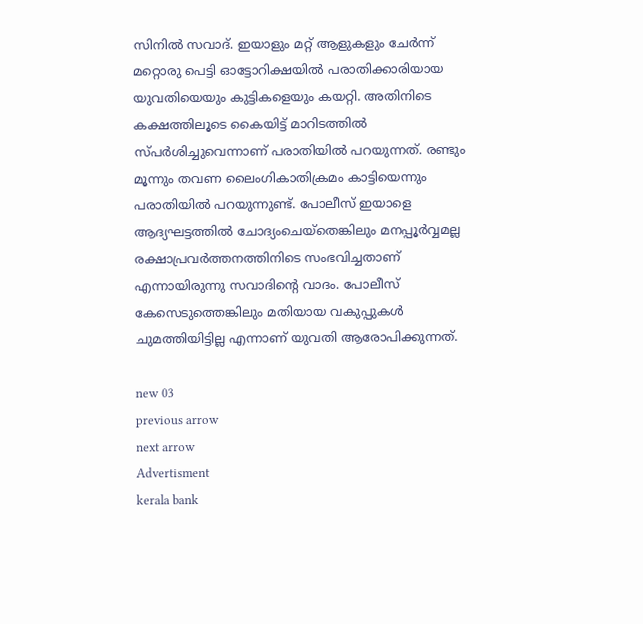സിനില്‍ സവാദ്. ഇയാളും മറ്റ് ആളുകളും ചേര്‍ന്ന് മറ്റൊരു പെട്ടി ഓട്ടോറിക്ഷയില്‍ പരാതിക്കാരിയായ യുവതിയെയും കുട്ടികളെയും കയറ്റി. അതിനിടെ കക്ഷത്തിലൂടെ കൈയിട്ട് മാറിടത്തില്‍ സ്പര്‍ശിച്ചുവെന്നാണ് പരാതിയില്‍ പറയുന്നത്. രണ്ടും മൂന്നും തവണ ലൈംഗികാതിക്രമം കാട്ടിയെന്നും പരാതിയില്‍ പറയുന്നുണ്ട്. പോലീസ് ഇയാളെ ആദ്യഘട്ടത്തില്‍ ചോദ്യംചെയ്‌തെങ്കിലും മനപ്പൂര്‍വ്വമല്ല രക്ഷാപ്രവര്‍ത്തനത്തിനിടെ സംഭവിച്ചതാണ് എന്നായിരുന്നു സവാദിന്റെ വാദം. പോലീസ് കേസെടുത്തെങ്കിലും മതിയായ വകുപ്പുകള്‍ ചുമത്തിയിട്ടില്ല എന്നാണ് യുവതി ആരോപിക്കുന്നത്.

new 03
previous arrow
next arrow
Advertisment
kerala bank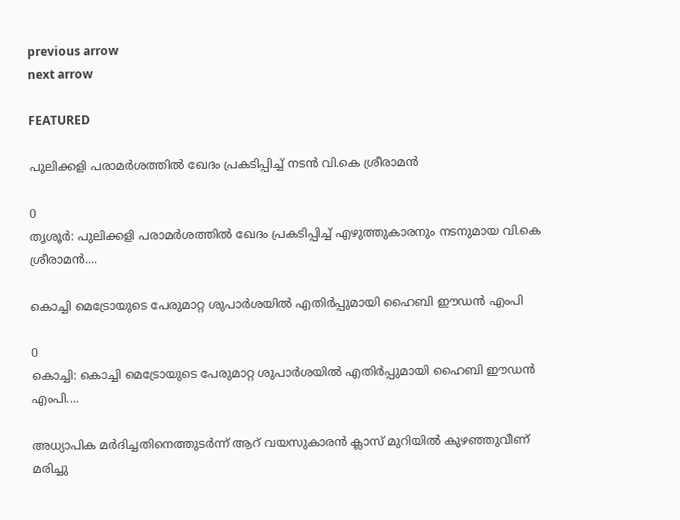previous arrow
next arrow

FEATURED

പുലിക്കളി പരാമര്‍ശത്തില്‍ ഖേദം പ്രകടിപ്പിച്ച് നടൻ വി.കെ ശ്രീരാമന്‍

0
തൃശൂര്‍: പുലിക്കളി പരാമര്‍ശത്തില്‍ ഖേദം പ്രകടിപ്പിച്ച് എഴുത്തുകാരനും നടനുമായ വി.കെ ശ്രീരാമന്‍....

കൊച്ചി മെട്രോയുടെ പേരുമാറ്റ ശുപാര്‍ശയില്‍ എതിര്‍പ്പുമായി ഹൈബി ഈഡന്‍ എംപി

0
കൊച്ചി: കൊച്ചി മെട്രോയുടെ പേരുമാറ്റ ശുപാര്‍ശയില്‍ എതിര്‍പ്പുമായി ഹൈബി ഈഡന്‍ എംപി....

അധ്യാപിക മർദിച്ചതിനെത്തുടർന്ന് ആറ് വയസുകാരൻ ക്ലാസ് മുറിയിൽ കുഴഞ്ഞുവീണ് മരിച്ചു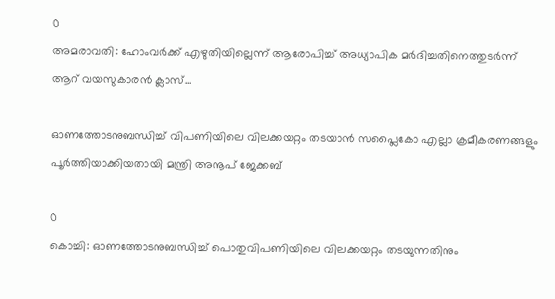0
അമരാവതി: ഹോംവർക്ക് എഴുതിയില്ലെന്ന് ആരോപിച്ച് അധ്യാപിക മർദിച്ചതിനെത്തുടർന്ന് ആറ് വയസുകാരൻ ക്ലാസ്...

ഓണത്തോടനുബന്ധിച്ച് വിപണിയിലെ വിലക്കയറ്റം തടയാൻ സപ്ലൈകോ എല്ലാ ക്രമീകരണങ്ങളും പൂർത്തിയാക്കിയതായി മന്ത്രി അനൂപ് ജേക്കബ്

0
കൊച്ചി: ഓണത്തോടനുബന്ധിച്ച് പൊതുവിപണിയിലെ വിലക്കയറ്റം തടയുന്നതിനും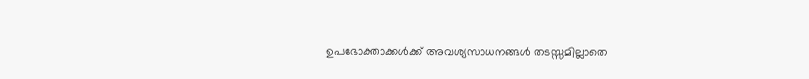ഉപഭോക്താക്കൾക്ക് അവശ്യസാധനങ്ങൾ തടസ്സമില്ലാതെ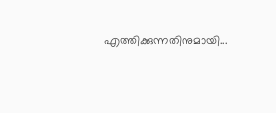എത്തിക്കുന്നതിനുമായി...